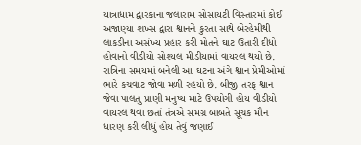યાત્રાધામ દ્વારકાના જલારામ સોસાયટી વિસ્તારમાં કોઈ અજાણ્યા શખ્સ દ્વારા શ્વાનને કુરતા સાથે બેરહેમીથી લાકડીના અસંખ્ય પ્રહાર કરી મોતને ઘાટ ઉતારી દીધો હોવાનો વીડીયો સોશ્યલ મીડીયામાં વાયરલ થયો છે. રાત્રિના સમયમાં બનેલી આ ઘટના અંગે શ્વાન પ્રેમીઓમાં ભારે કચવાટ જોવા મળી રહયો છે. બીજી તરફ શ્વાન જેવા પાલતુ પ્રાણી મનુષ્ય માટે ઉપયોગી હોય વીડીયો વાયરલ થવા છતાં તંત્રએ સમગ્ર બાબતે સૂચક મૌન ધારણ કરી લીધું હોય તેવું જણાઈ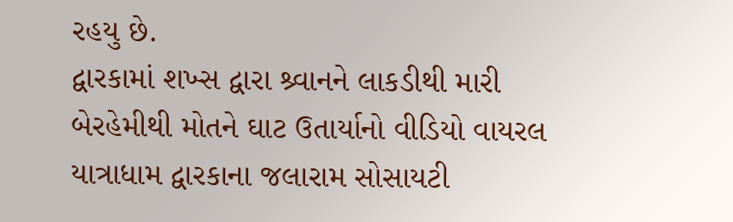રહયુ છે.
દ્વારકામાં શખ્સ દ્વારા શ્ર્વાનને લાકડીથી મારી બેરહેમીથી મોતને ઘાટ ઉતાર્યાનો વીડિયો વાયરલ
યાત્રાધામ દ્વારકાના જલારામ સોસાયટી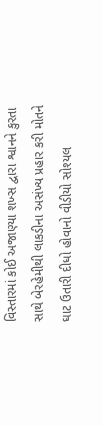વિસ્તારમાં કોઈ અજાણ્યા શખ્સ દ્વારા શ્વાનને કુરતા સાથે બેરહેમીથી લાકડીના અસંખ્ય પ્રહાર કરી મોતને ઘાટ ઉતારી દીધો હોવાનો વીડીયો સોશ્યલ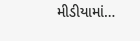મીડીયામાં…